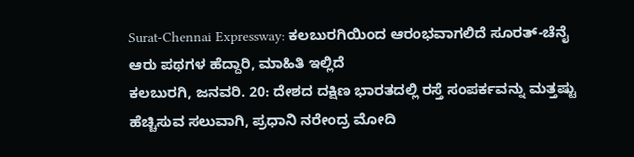Surat-Chennai Expressway: ಕಲಬುರಗಿಯಿಂದ ಆರಂಭವಾಗಲಿದೆ ಸೂರತ್-ಚೆನೈ ಆರು ಪಥಗಳ ಹೆದ್ದಾರಿ, ಮಾಹಿತಿ ಇಲ್ಲಿದೆ
ಕಲಬುರಗಿ, ಜನವರಿ. 20: ದೇಶದ ದಕ್ಷಿಣ ಭಾರತದಲ್ಲಿ ರಸ್ತೆ ಸಂಪರ್ಕವನ್ನು ಮತ್ತಷ್ಟು ಹೆಚ್ಚಿಸುವ ಸಲುವಾಗಿ, ಪ್ರಧಾನಿ ನರೇಂದ್ರ ಮೋದಿ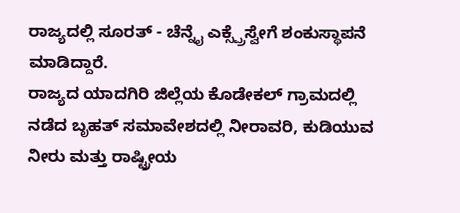ರಾಜ್ಯದಲ್ಲಿ ಸೂರತ್ - ಚೆನ್ನೈ ಎಕ್ಸ್ಪ್ರೆಸ್ವೇಗೆ ಶಂಕುಸ್ಥಾಪನೆ ಮಾಡಿದ್ದಾರೆ.
ರಾಜ್ಯದ ಯಾದಗಿರಿ ಜಿಲ್ಲೆಯ ಕೊಡೇಕಲ್ ಗ್ರಾಮದಲ್ಲಿ ನಡೆದ ಬೃಹತ್ ಸಮಾವೇಶದಲ್ಲಿ ನೀರಾವರಿ, ಕುಡಿಯುವ ನೀರು ಮತ್ತು ರಾಷ್ಟ್ರೀಯ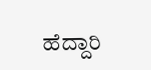ಹೆದ್ದಾರಿ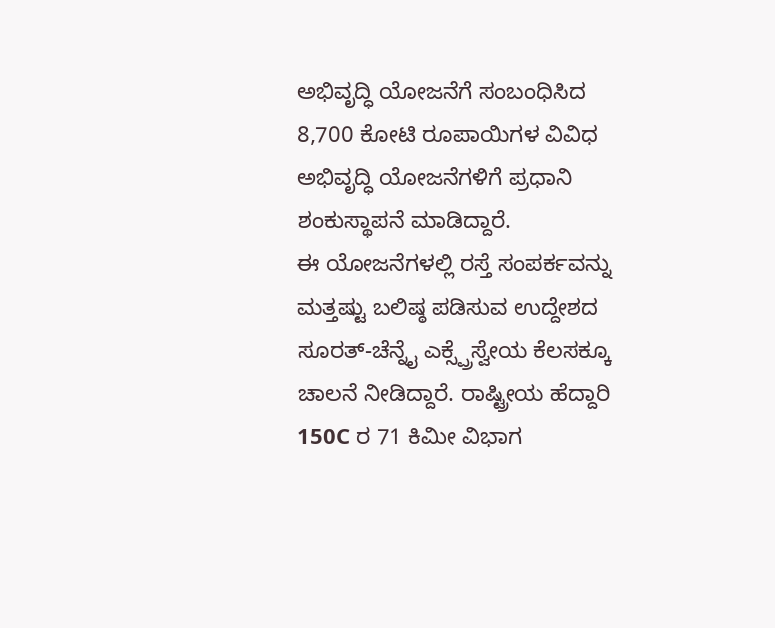ಅಭಿವೃದ್ಧಿ ಯೋಜನೆಗೆ ಸಂಬಂಧಿಸಿದ 8,700 ಕೋಟಿ ರೂಪಾಯಿಗಳ ವಿವಿಧ ಅಭಿವೃದ್ಧಿ ಯೋಜನೆಗಳಿಗೆ ಪ್ರಧಾನಿ ಶಂಕುಸ್ಥಾಪನೆ ಮಾಡಿದ್ದಾರೆ.
ಈ ಯೋಜನೆಗಳಲ್ಲಿ ರಸ್ತೆ ಸಂಪರ್ಕವನ್ನು ಮತ್ತಷ್ಟು ಬಲಿಷ್ಠ ಪಡಿಸುವ ಉದ್ದೇಶದ ಸೂರತ್-ಚೆನ್ನೈ ಎಕ್ಸ್ಪ್ರೆಸ್ವೇಯ ಕೆಲಸಕ್ಕೂ ಚಾಲನೆ ನೀಡಿದ್ದಾರೆ. ರಾಷ್ಟ್ರೀಯ ಹೆದ್ದಾರಿ 150C ರ 71 ಕಿಮೀ ವಿಭಾಗ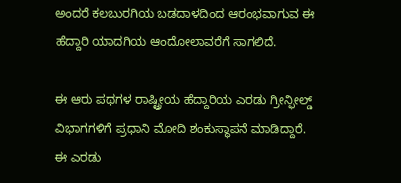ಅಂದರೆ ಕಲಬುರಗಿಯ ಬಡದಾಳದಿಂದ ಆರಂಭವಾಗುವ ಈ ಹೆದ್ದಾರಿ ಯಾದಗಿಯ ಆಂದೋಲಾವರೆಗೆ ಸಾಗಲಿದೆ.

ಈ ಆರು ಪಥಗಳ ರಾಷ್ಟ್ರೀಯ ಹೆದ್ದಾರಿಯ ಎರಡು ಗ್ರೀನ್ಫೀಲ್ಡ್ ವಿಭಾಗಗಳಿಗೆ ಪ್ರಧಾನಿ ಮೋದಿ ಶಂಕುಸ್ಥಾಪನೆ ಮಾಡಿದ್ದಾರೆ.
ಈ ಎರಡು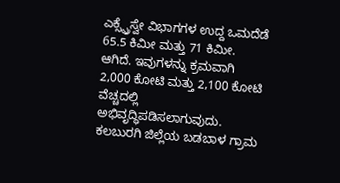ಎಕ್ಸ್ಪ್ರೆಸ್ವೇ ವಿಭಾಗಗಳ ಉದ್ದ ಒಮದೆಡೆ 65.5 ಕಿಮೀ ಮತ್ತು 71 ಕಿಮೀ. ಆಗಿದೆ. ಇವುಗಳನ್ನು ಕ್ರಮವಾಗಿ 2,000 ಕೋಟಿ ಮತ್ತು 2,100 ಕೋಟಿ ವೆಚ್ಚದಲ್ಲಿ ಅಭಿವೃದ್ಧಿಪಡಿಸಲಾಗುವುದು.
ಕಲಬುರಗಿ ಜಿಲ್ಲೆಯ ಬಡಬಾಳ ಗ್ರಾಮ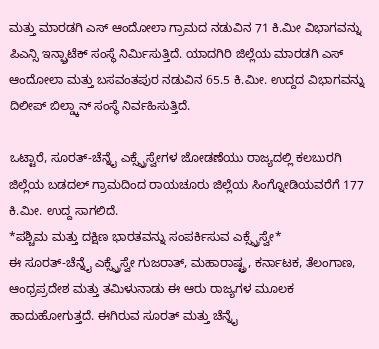ಮತ್ತು ಮಾರಡಗಿ ಎಸ್ ಆಂದೋಲಾ ಗ್ರಾಮದ ನಡುವಿನ 71 ಕಿ.ಮೀ ವಿಭಾಗವನ್ನು ಪಿಎನ್ಸಿ ಇನ್ಫ್ರಾಟೆಕ್ ಸಂಸ್ಥೆ ನಿರ್ಮಿಸುತ್ತಿದೆ. ಯಾದಗಿರಿ ಜಿಲ್ಲೆಯ ಮಾರಡಗಿ ಎಸ್ ಆಂದೋಲಾ ಮತ್ತು ಬಸವಂತಪುರ ನಡುವಿನ 65.5 ಕಿ.ಮೀ. ಉದ್ದದ ವಿಭಾಗವನ್ನು ದಿಲೀಪ್ ಬಿಲ್ಡ್ಕಾನ್ ಸಂಸ್ಥೆ ನಿರ್ವಹಿಸುತ್ತಿದೆ.

ಒಟ್ಟಾರೆ, ಸೂರತ್-ಚೆನ್ನೈ ಎಕ್ಸ್ಪ್ರೆಸ್ವೇಗಳ ಜೋಡಣೆಯು ರಾಜ್ಯದಲ್ಲಿ ಕಲಬುರಗಿ ಜಿಲ್ಲೆಯ ಬಡದಲ್ ಗ್ರಾಮದಿಂದ ರಾಯಚೂರು ಜಿಲ್ಲೆಯ ಸಿಂಗ್ನೋಡಿಯವರೆಗೆ 177 ಕಿ.ಮೀ. ಉದ್ದ ಸಾಗಲಿದೆ.
*ಪಶ್ಚಿಮ ಮತ್ತು ದಕ್ಷಿಣ ಭಾರತವನ್ನು ಸಂಪರ್ಕಿಸುವ ಎಕ್ಸ್ಪ್ರೆಸ್ವೇ*
ಈ ಸೂರತ್-ಚೆನ್ನೈ ಎಕ್ಸ್ಪ್ರೆಸ್ವೇ ಗುಜರಾತ್, ಮಹಾರಾಷ್ಟ್ರ, ಕರ್ನಾಟಕ, ತೆಲಂಗಾಣ, ಆಂಧ್ರಪ್ರದೇಶ ಮತ್ತು ತಮಿಳುನಾಡು ಈ ಆರು ರಾಜ್ಯಗಳ ಮೂಲಕ ಹಾದುಹೋಗುತ್ತದೆ. ಈಗಿರುವ ಸೂರತ್ ಮತ್ತು ಚೆನ್ನೈ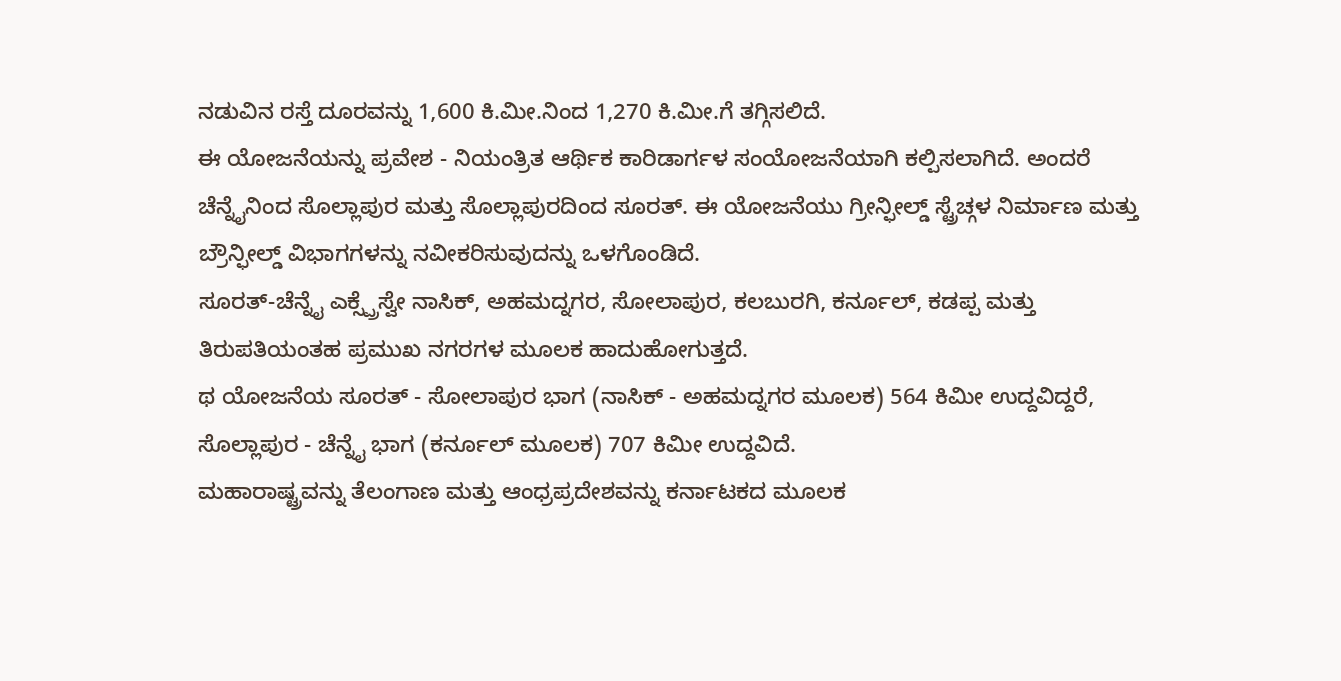ನಡುವಿನ ರಸ್ತೆ ದೂರವನ್ನು 1,600 ಕಿ.ಮೀ.ನಿಂದ 1,270 ಕಿ.ಮೀ.ಗೆ ತಗ್ಗಿಸಲಿದೆ.
ಈ ಯೋಜನೆಯನ್ನು ಪ್ರವೇಶ - ನಿಯಂತ್ರಿತ ಆರ್ಥಿಕ ಕಾರಿಡಾರ್ಗಳ ಸಂಯೋಜನೆಯಾಗಿ ಕಲ್ಪಿಸಲಾಗಿದೆ. ಅಂದರೆ ಚೆನ್ನೈನಿಂದ ಸೊಲ್ಲಾಪುರ ಮತ್ತು ಸೊಲ್ಲಾಪುರದಿಂದ ಸೂರತ್. ಈ ಯೋಜನೆಯು ಗ್ರೀನ್ಫೀಲ್ಡ್ ಸ್ಟ್ರೆಚ್ಗಳ ನಿರ್ಮಾಣ ಮತ್ತು ಬ್ರೌನ್ಫೀಲ್ಡ್ ವಿಭಾಗಗಳನ್ನು ನವೀಕರಿಸುವುದನ್ನು ಒಳಗೊಂಡಿದೆ.
ಸೂರತ್-ಚೆನ್ನೈ ಎಕ್ಸ್ಪ್ರೆಸ್ವೇ ನಾಸಿಕ್, ಅಹಮದ್ನಗರ, ಸೋಲಾಪುರ, ಕಲಬುರಗಿ, ಕರ್ನೂಲ್, ಕಡಪ್ಪ ಮತ್ತು ತಿರುಪತಿಯಂತಹ ಪ್ರಮುಖ ನಗರಗಳ ಮೂಲಕ ಹಾದುಹೋಗುತ್ತದೆ.
ಥ ಯೋಜನೆಯ ಸೂರತ್ - ಸೋಲಾಪುರ ಭಾಗ (ನಾಸಿಕ್ - ಅಹಮದ್ನಗರ ಮೂಲಕ) 564 ಕಿಮೀ ಉದ್ದವಿದ್ದರೆ, ಸೊಲ್ಲಾಪುರ - ಚೆನ್ನೈ ಭಾಗ (ಕರ್ನೂಲ್ ಮೂಲಕ) 707 ಕಿಮೀ ಉದ್ದವಿದೆ.
ಮಹಾರಾಷ್ಟ್ರವನ್ನು ತೆಲಂಗಾಣ ಮತ್ತು ಆಂಧ್ರಪ್ರದೇಶವನ್ನು ಕರ್ನಾಟಕದ ಮೂಲಕ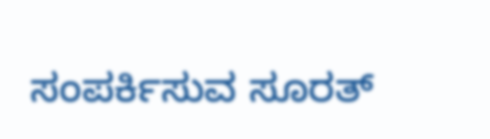ಸಂಪರ್ಕಿಸುವ ಸೂರತ್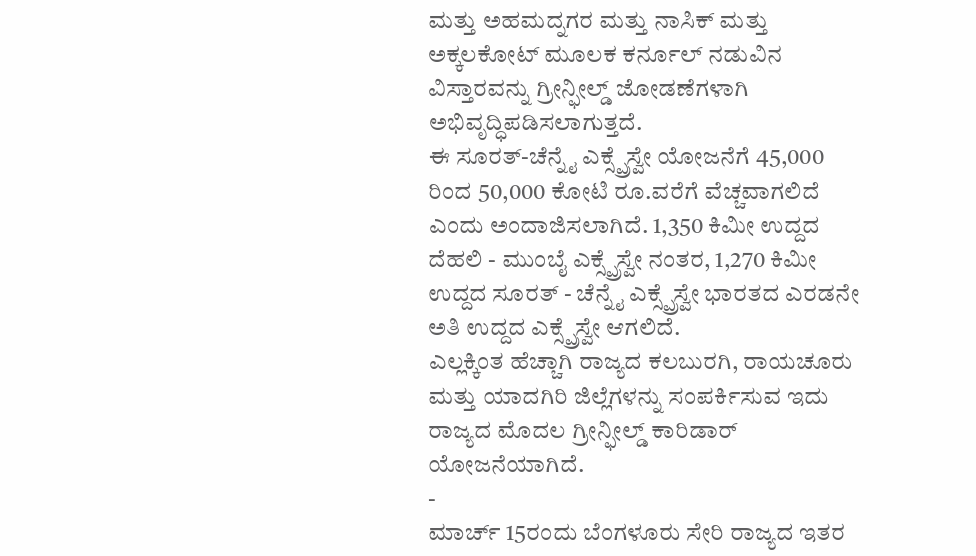ಮತ್ತು ಅಹಮದ್ನಗರ ಮತ್ತು ನಾಸಿಕ್ ಮತ್ತು ಅಕ್ಕಲಕೋಟ್ ಮೂಲಕ ಕರ್ನೂಲ್ ನಡುವಿನ ವಿಸ್ತಾರವನ್ನು ಗ್ರೀನ್ಫೀಲ್ಡ್ ಜೋಡಣೆಗಳಾಗಿ ಅಭಿವೃದ್ಧಿಪಡಿಸಲಾಗುತ್ತದೆ.
ಈ ಸೂರತ್-ಚೆನ್ನೈ ಎಕ್ಸ್ಪ್ರೆಸ್ವೇ ಯೋಜನೆಗೆ 45,000 ರಿಂದ 50,000 ಕೋಟಿ ರೂ.ವರೆಗೆ ವೆಚ್ಚವಾಗಲಿದೆ ಎಂದು ಅಂದಾಜಿಸಲಾಗಿದೆ. 1,350 ಕಿಮೀ ಉದ್ದದ ದೆಹಲಿ - ಮುಂಬೈ ಎಕ್ಸ್ಪ್ರೆಸ್ವೇ ನಂತರ, 1,270 ಕಿಮೀ ಉದ್ದದ ಸೂರತ್ - ಚೆನ್ನೈ ಎಕ್ಸ್ಪ್ರೆಸ್ವೇ ಭಾರತದ ಎರಡನೇ ಅತಿ ಉದ್ದದ ಎಕ್ಸ್ಪ್ರೆಸ್ವೇ ಆಗಲಿದೆ.
ಎಲ್ಲಕ್ಕಿಂತ ಹೆಚ್ಚಾಗಿ ರಾಜ್ಯದ ಕಲಬುರಗಿ, ರಾಯಚೂರು ಮತ್ತು ಯಾದಗಿರಿ ಜಿಲ್ಲೆಗಳನ್ನು ಸಂಪರ್ಕಿಸುವ ಇದು ರಾಜ್ಯದ ಮೊದಲ ಗ್ರೀನ್ಫೀಲ್ಡ್ ಕಾರಿಡಾರ್ ಯೋಜನೆಯಾಗಿದೆ.
-
ಮಾರ್ಚ್ 15ರಂದು ಬೆಂಗಳೂರು ಸೇರಿ ರಾಜ್ಯದ ಇತರ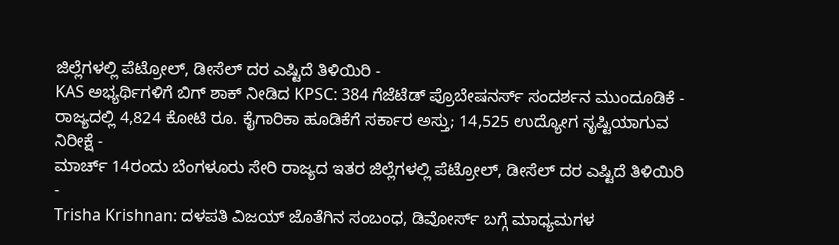ಜಿಲ್ಲೆಗಳಲ್ಲಿ ಪೆಟ್ರೋಲ್, ಡೀಸೆಲ್ ದರ ಎಷ್ಟಿದೆ ತಿಳಿಯಿರಿ -
KAS ಅಭ್ಯರ್ಥಿಗಳಿಗೆ ಬಿಗ್ ಶಾಕ್ ನೀಡಿದ KPSC: 384 ಗೆಜೆಟೆಡ್ ಪ್ರೊಬೇಷನರ್ಸ್ ಸಂದರ್ಶನ ಮುಂದೂಡಿಕೆ -
ರಾಜ್ಯದಲ್ಲಿ 4,824 ಕೋಟಿ ರೂ. ಕೈಗಾರಿಕಾ ಹೂಡಿಕೆಗೆ ಸರ್ಕಾರ ಅಸ್ತು; 14,525 ಉದ್ಯೋಗ ಸೃಷ್ಟಿಯಾಗುವ ನಿರೀಕ್ಷೆ -
ಮಾರ್ಚ್ 14ರಂದು ಬೆಂಗಳೂರು ಸೇರಿ ರಾಜ್ಯದ ಇತರ ಜಿಲ್ಲೆಗಳಲ್ಲಿ ಪೆಟ್ರೋಲ್, ಡೀಸೆಲ್ ದರ ಎಷ್ಟಿದೆ ತಿಳಿಯಿರಿ -
Trisha Krishnan: ದಳಪತಿ ವಿಜಯ್ ಜೊತೆಗಿನ ಸಂಬಂಧ, ಡಿವೋರ್ಸ್ ಬಗ್ಗೆ ಮಾಧ್ಯಮಗಳ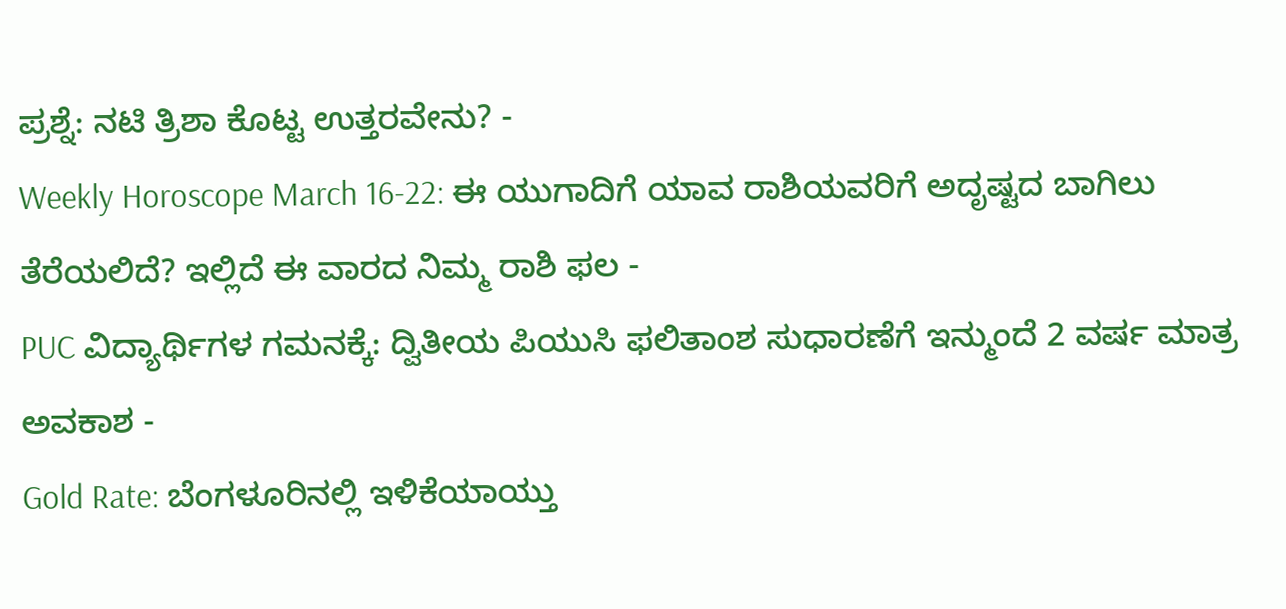ಪ್ರಶ್ನೆ: ನಟಿ ತ್ರಿಶಾ ಕೊಟ್ಟ ಉತ್ತರವೇನು? -
Weekly Horoscope March 16-22: ಈ ಯುಗಾದಿಗೆ ಯಾವ ರಾಶಿಯವರಿಗೆ ಅದೃಷ್ಟದ ಬಾಗಿಲು ತೆರೆಯಲಿದೆ? ಇಲ್ಲಿದೆ ಈ ವಾರದ ನಿಮ್ಮ ರಾಶಿ ಫಲ -
PUC ವಿದ್ಯಾರ್ಥಿಗಳ ಗಮನಕ್ಕೆ: ದ್ವಿತೀಯ ಪಿಯುಸಿ ಫಲಿತಾಂಶ ಸುಧಾರಣೆಗೆ ಇನ್ಮುಂದೆ 2 ವರ್ಷ ಮಾತ್ರ ಅವಕಾಶ -
Gold Rate: ಬೆಂಗಳೂರಿನಲ್ಲಿ ಇಳಿಕೆಯಾಯ್ತು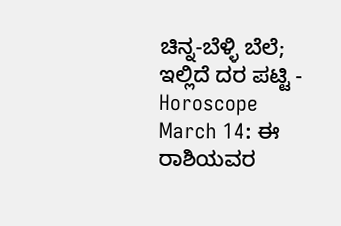ಚಿನ್ನ-ಬೆಳ್ಳಿ ಬೆಲೆ; ಇಲ್ಲಿದೆ ದರ ಪಟ್ಟಿ -
Horoscope March 14: ಈ ರಾಶಿಯವರ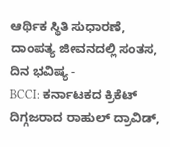ಆರ್ಥಿಕ ಸ್ಥಿತಿ ಸುಧಾರಣೆ, ದಾಂಪತ್ಯ ಜೀವನದಲ್ಲಿ ಸಂತಸ, ದಿನ ಭವಿಷ್ಯ -
BCCI: ಕರ್ನಾಟಕದ ಕ್ರಿಕೆಟ್ ದಿಗ್ಗಜರಾದ ರಾಹುಲ್ ದ್ರಾವಿಡ್,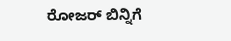ರೋಜರ್ ಬಿನ್ನಿಗೆ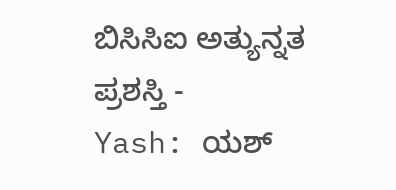ಬಿಸಿಸಿಐ ಅತ್ಯುನ್ನತ ಪ್ರಶಸ್ತಿ -
Yash: ಯಶ್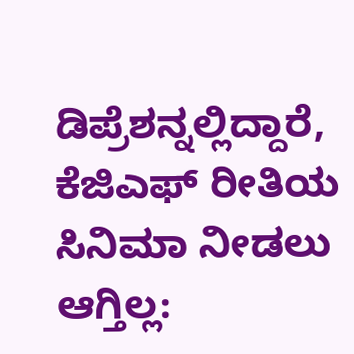ಡಿಪ್ರೆಶನ್ನಲ್ಲಿದ್ದಾರೆ, ಕೆಜಿಎಫ್ ರೀತಿಯ ಸಿನಿಮಾ ನೀಡಲು ಆಗ್ತಿಲ್ಲ: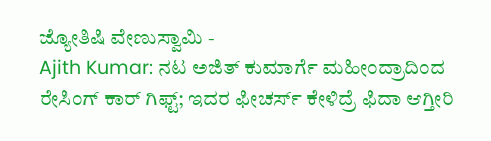ಜ್ಯೋತಿಷಿ ವೇಣುಸ್ವಾಮಿ -
Ajith Kumar: ನಟ ಅಜಿತ್ ಕುಮಾರ್ಗೆ ಮಹೀಂದ್ರಾದಿಂದ ರೇಸಿಂಗ್ ಕಾರ್ ಗಿಫ್ಟ್; ಇದರ ಫೀಚರ್ಸ್ ಕೇಳಿದ್ರೆ ಫಿದಾ ಆಗ್ತೀರಿ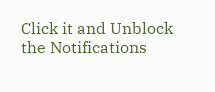Click it and Unblock the Notifications